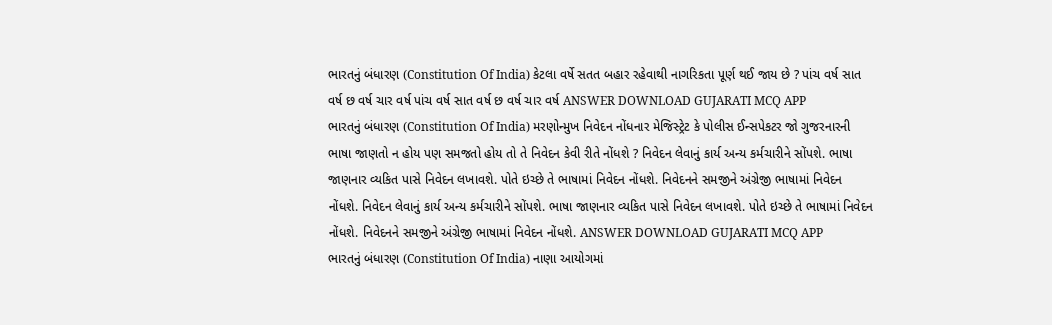ભારતનું બંધારણ (Constitution Of India) કેટલા વર્ષે સતત બહાર રહેવાથી નાગરિકતા પૂર્ણ થઈ જાય છે ? પાંચ વર્ષ સાત વર્ષ છ વર્ષ ચાર વર્ષ પાંચ વર્ષ સાત વર્ષ છ વર્ષ ચાર વર્ષ ANSWER DOWNLOAD GUJARATI MCQ APP
ભારતનું બંધારણ (Constitution Of India) મરણોન્મુખ નિવેદન નોંધનાર મેજિસ્ટ્રેટ કે પોલીસ ઈન્સપેકટર જો ગુજરનારની ભાષા જાણતો ન હોય પણ સમજતો હોય તો તે નિવેદન કેવી રીતે નોંધશે ? નિવેદન લેવાનું કાર્ય અન્ય કર્મચારીને સોંપશે. ભાષા જાણનાર વ્યકિત પાસે નિવેદન લખાવશે. પોતે ઇચ્છે તે ભાષામાં નિવેદન નોંધશે. નિવેદનને સમજીને અંગ્રેજી ભાષામાં નિવેદન નોંધશે. નિવેદન લેવાનું કાર્ય અન્ય કર્મચારીને સોંપશે. ભાષા જાણનાર વ્યકિત પાસે નિવેદન લખાવશે. પોતે ઇચ્છે તે ભાષામાં નિવેદન નોંધશે. નિવેદનને સમજીને અંગ્રેજી ભાષામાં નિવેદન નોંધશે. ANSWER DOWNLOAD GUJARATI MCQ APP
ભારતનું બંધારણ (Constitution Of India) નાણા આયોગમાં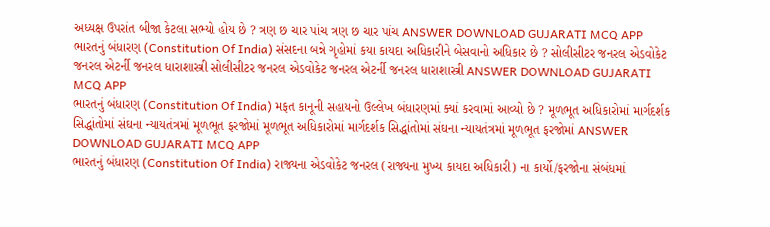અધ્યક્ષ ઉપરાંત બીજા કેટલા સભ્યો હોય છે ? ત્રણ છ ચાર પાંચ ત્રણ છ ચાર પાંચ ANSWER DOWNLOAD GUJARATI MCQ APP
ભારતનું બંધારણ (Constitution Of India) સંસદના બન્ને ગૃહોમાં કયા કાયદા અધિકારીને બેસવાનો અધિકાર છે ? સોલીસીટર જનરલ એડવોકેટ જનરલ એટર્ની જનરલ ધારાશાસ્ત્રી સોલીસીટર જનરલ એડવોકેટ જનરલ એટર્ની જનરલ ધારાશાસ્ત્રી ANSWER DOWNLOAD GUJARATI MCQ APP
ભારતનું બંધારણ (Constitution Of India) મફત કાનૂની સહાયનો ઉલ્લેખ બંધારણમાં ક્યાં કરવામાં આવ્યો છે ? મૂળભૂત અધિકારોમાં માર્ગદર્શક સિદ્ધાંતોમાં સંઘના ન્યાયતંત્રમાં મૂળભૂત ફરજોમાં મૂળભૂત અધિકારોમાં માર્ગદર્શક સિદ્ધાંતોમાં સંઘના ન્યાયતંત્રમાં મૂળભૂત ફરજોમાં ANSWER DOWNLOAD GUJARATI MCQ APP
ભારતનું બંધારણ (Constitution Of India) રાજ્યના એડવોકેટ જનરલ (રાજ્યના મુખ્ય કાયદા અધિકારી) ના કાર્યો/ફરજોના સંબંધમાં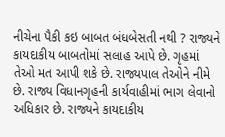નીચેના પૈકી કઇ બાબત બંધબેસતી નથી ? રાજ્યને કાયદાકીય બાબતોમાં સલાહ આપે છે. ગૃહમાં તેઓ મત આપી શકે છે. રાજ્યપાલ તેઓને નીમે છે. રાજ્ય વિધાનગૃહની કાર્યવાહીમાં ભાગ લેવાનો અધિકાર છે. રાજ્યને કાયદાકીય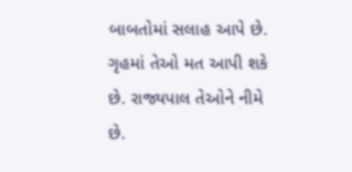બાબતોમાં સલાહ આપે છે. ગૃહમાં તેઓ મત આપી શકે છે. રાજ્યપાલ તેઓને નીમે છે.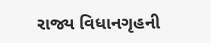રાજ્ય વિધાનગૃહની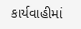કાર્યવાહીમાં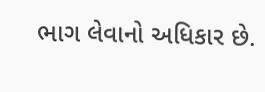ભાગ લેવાનો અધિકાર છે.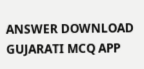ANSWER DOWNLOAD GUJARATI MCQ APP